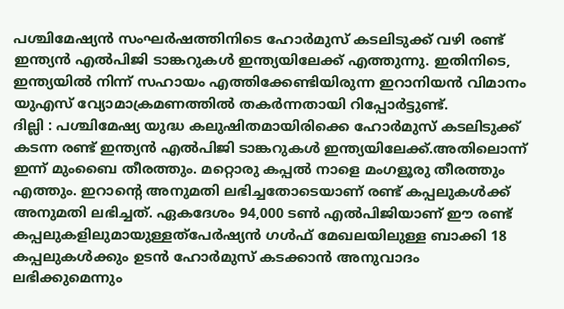പശ്ചിമേഷ്യൻ സംഘർഷത്തിനിടെ ഹോർമുസ് കടലിടുക്ക് വഴി രണ്ട് ഇന്ത്യൻ എൽപിജി ടാങ്കറുകൾ ഇന്ത്യയിലേക്ക് എത്തുന്നു. ഇതിനിടെ, ഇന്ത്യയിൽ നിന്ന് സഹായം എത്തിക്കേണ്ടിയിരുന്ന ഇറാനിയൻ വിമാനം യുഎസ് വ്യോമാക്രമണത്തിൽ തകർന്നതായി റിപ്പോർട്ടുണ്ട്.
ദില്ലി : പശ്ചിമേഷ്യ യുദ്ധ കലുഷിതമായിരിക്കെ ഹോർമുസ് കടലിടുക്ക് കടന്ന രണ്ട് ഇന്ത്യൻ എൽപിജി ടാങ്കറുകൾ ഇന്ത്യയിലേക്ക്.അതിലൊന്ന് ഇന്ന് മുംബൈ തീരത്തും. മറ്റൊരു കപ്പൽ നാളെ മംഗളൂരു തീരത്തും എത്തും. ഇറാന്റെ അനുമതി ലഭിച്ചതോടെയാണ് രണ്ട് കപ്പലുകൾക്ക് അനുമതി ലഭിച്ചത്. ഏകദേശം 94,000 ടൺ എൽപിജിയാണ് ഈ രണ്ട് കപ്പലുകളിലുമായുള്ളത്പേർഷ്യൻ ഗൾഫ് മേഖലയിലുള്ള ബാക്കി 18 കപ്പലുകൾക്കും ഉടൻ ഹോർമുസ് കടക്കാൻ അനുവാദം ലഭിക്കുമെന്നും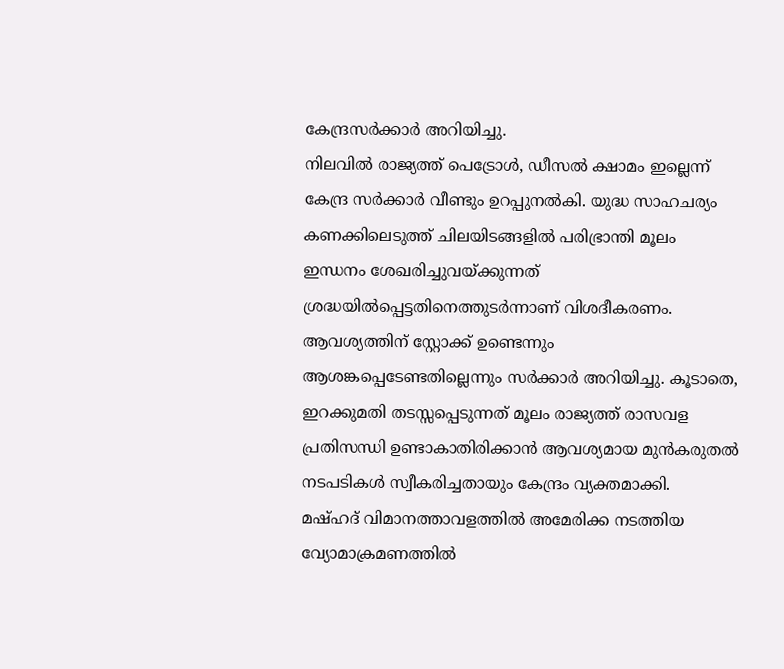കേന്ദ്രസർക്കാർ അറിയിച്ചു.
നിലവിൽ രാജ്യത്ത് പെട്രോൾ, ഡീസൽ ക്ഷാമം ഇല്ലെന്ന് കേന്ദ്ര സർക്കാർ വീണ്ടും ഉറപ്പുനൽകി. യുദ്ധ സാഹചര്യം കണക്കിലെടുത്ത് ചിലയിടങ്ങളിൽ പരിഭ്രാന്തി മൂലം ഇന്ധനം ശേഖരിച്ചുവയ്ക്കുന്നത് ശ്രദ്ധയിൽപ്പെട്ടതിനെത്തുടർന്നാണ് വിശദീകരണം. ആവശ്യത്തിന് സ്റ്റോക്ക് ഉണ്ടെന്നും ആശങ്കപ്പെടേണ്ടതില്ലെന്നും സർക്കാർ അറിയിച്ചു. കൂടാതെ, ഇറക്കുമതി തടസ്സപ്പെടുന്നത് മൂലം രാജ്യത്ത് രാസവള പ്രതിസന്ധി ഉണ്ടാകാതിരിക്കാൻ ആവശ്യമായ മുൻകരുതൽ നടപടികൾ സ്വീകരിച്ചതായും കേന്ദ്രം വ്യക്തമാക്കി.
മഷ്ഹദ് വിമാനത്താവളത്തിൽ അമേരിക്ക നടത്തിയ വ്യോമാക്രമണത്തിൽ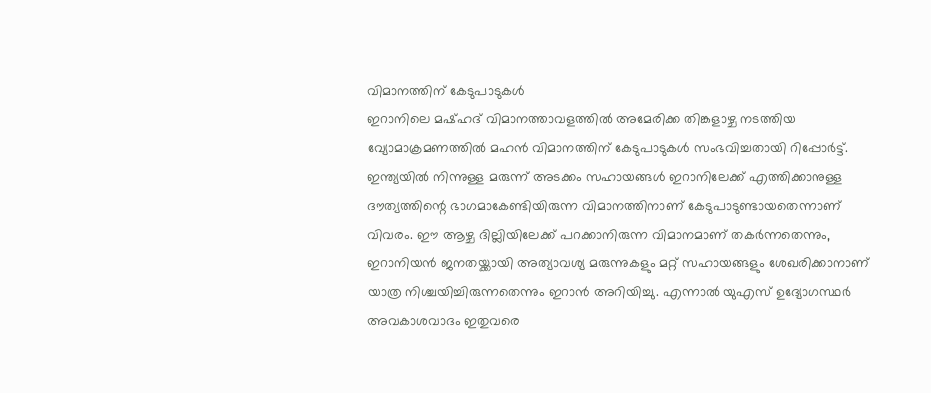വിമാനത്തിന് കേടുപാടുകൾ
ഇറാനിലെ മഷ്ഹദ് വിമാനത്താവളത്തിൽ അമേരിക്ക തിങ്കളാഴ്ച നടത്തിയ വ്യോമാക്രമണത്തിൽ മഹൻ വിമാനത്തിന് കേടുപാടുകൾ സംഭവിച്ചതായി റിപ്പോർട്ട്. ഇന്ത്യയിൽ നിന്നുള്ള മരുന്ന് അടക്കം സഹായങ്ങൾ ഇറാനിലേക്ക് എത്തിക്കാനുള്ള ദൗത്യത്തിന്റെ ഭാഗമാകേണ്ടിയിരുന്ന വിമാനത്തിനാണ് കേടുപാടുണ്ടായതെന്നാണ് വിവരം. ഈ ആഴ്ച ദില്ലിയിലേക്ക് പറക്കാനിരുന്ന വിമാനമാണ് തകർന്നതെന്നും, ഇറാനിയൻ ജനതയ്ക്കായി അത്യാവശ്യ മരുന്നുകളും മറ്റ് സഹായങ്ങളും ശേഖരിക്കാനാണ് യാത്ര നിശ്ചയിച്ചിരുന്നതെന്നും ഇറാൻ അറിയിച്ചു. എന്നാൽ യുഎസ് ഉദ്യോഗസ്ഥർ അവകാശവാദം ഇതുവരെ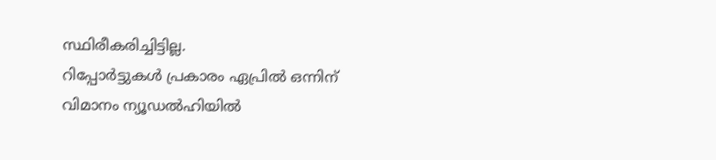സ്ഥിരീകരിച്ചിട്ടില്ല.
റിപ്പോർട്ടുകൾ പ്രകാരം ഏപ്രിൽ ഒന്നിന് വിമാനം ന്യൂഡൽഹിയിൽ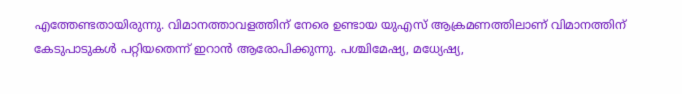എത്തേണ്ടതായിരുന്നു. വിമാനത്താവളത്തിന് നേരെ ഉണ്ടായ യുഎസ് ആക്രമണത്തിലാണ് വിമാനത്തിന് കേടുപാടുകൾ പറ്റിയതെന്ന് ഇറാൻ ആരോപിക്കുന്നു. പശ്ചിമേഷ്യ, മധ്യേഷ്യ,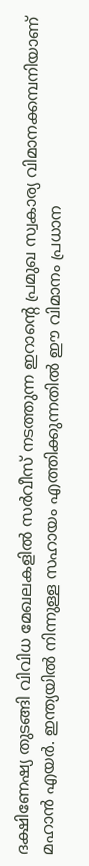ദക്ഷിണേഷ്യ തുടങ്ങി വിവിധ മേഖലകളിൽ സർവീസ് നടത്തുന്ന ഇറാന്റെ പ്രമുഖ സ്വകാര്യ വിമാനക്കമ്പനിയാണ് മഹാൻ എയർ. ഇന്ത്യയിൽ നിന്നുള്ള സഹായം എത്തിക്കുന്നതിൽ ഈ വിമാനം പ്രധാന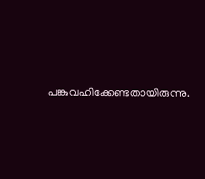പങ്കുവഹിക്കേണ്ടതായിരുന്നു.